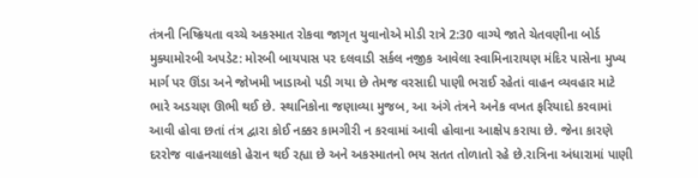તંત્રની નિષ્ક્રિયતા વચ્ચે અકસ્માત રોકવા જાગૃત યુવાનોએ મોડી રાત્રે 2:30 વાગ્યે જાતે ચેતવણીના બોર્ડ મુક્યામોરબી અપડેટ: મોરબી બાયપાસ પર દલવાડી સર્કલ નજીક આવેલા સ્વામિનારાયણ મંદિર પાસેના મુખ્ય માર્ગ પર ઊંડા અને જોખમી ખાડાઓ પડી ગયા છે તેમજ વરસાદી પાણી ભરાઈ રહેતાં વાહન વ્યવહાર માટે ભારે અડચણ ઊભી થઈ છે. સ્થાનિકોના જણાવ્યા મુજબ, આ અંગે તંત્રને અનેક વખત ફરિયાદો કરવામાં આવી હોવા છતાં તંત્ર દ્વારા કોઈ નક્કર કામગીરી ન કરવામાં આવી હોવાના આક્ષેપ કરાયા છે. જેના કારણે દરરોજ વાહનચાલકો હેરાન થઈ રહ્યા છે અને અકસ્માતનો ભય સતત તોળાતો રહે છે.રાત્રિના અંધારામાં પાણી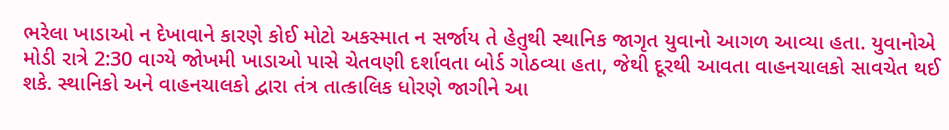ભરેલા ખાડાઓ ન દેખાવાને કારણે કોઈ મોટો અકસ્માત ન સર્જાય તે હેતુથી સ્થાનિક જાગૃત યુવાનો આગળ આવ્યા હતા. યુવાનોએ મોડી રાત્રે 2:30 વાગ્યે જોખમી ખાડાઓ પાસે ચેતવણી દર્શાવતા બોર્ડ ગોઠવ્યા હતા, જેથી દૂરથી આવતા વાહનચાલકો સાવચેત થઈ શકે. સ્થાનિકો અને વાહનચાલકો દ્વારા તંત્ર તાત્કાલિક ધોરણે જાગીને આ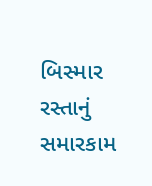બિસ્માર રસ્તાનું સમારકામ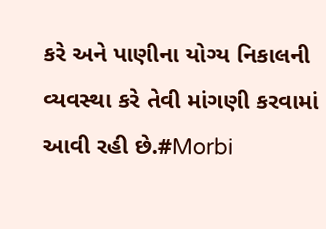કરે અને પાણીના યોગ્ય નિકાલની વ્યવસ્થા કરે તેવી માંગણી કરવામાં આવી રહી છે.#Morbi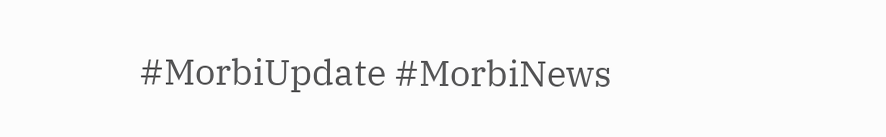#MorbiUpdate #MorbiNews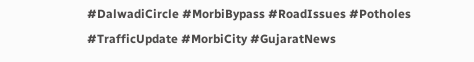#DalwadiCircle #MorbiBypass #RoadIssues #Potholes #TrafficUpdate #MorbiCity #GujaratNews